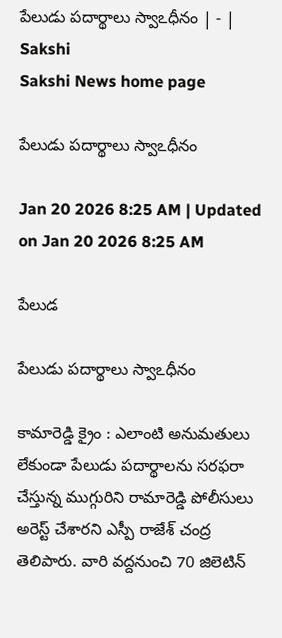పేలుడు పదార్థాలు స్వాఽధీనం | - | Sakshi
Sakshi News home page

పేలుడు పదార్థాలు స్వాఽధీనం

Jan 20 2026 8:25 AM | Updated on Jan 20 2026 8:25 AM

పేలుడ

పేలుడు పదార్థాలు స్వాఽధీనం

కామారెడ్డి క్రైం : ఎలాంటి అనుమతులు లేకుండా పేలుడు పదార్థాలను సరఫరా చేస్తున్న ముగ్గురిని రామారెడ్డి పోలీసులు అరెస్ట్‌ చేశారని ఎస్పీ రాజేశ్‌ చంద్ర తెలిపారు. వారి వద్దనుంచి 70 జిలెటిన్‌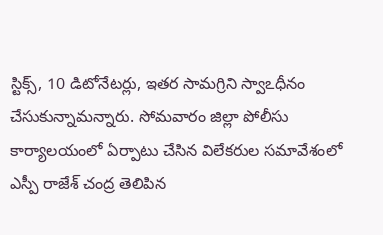స్టిక్స్‌, 10 డిటోనేటర్లు, ఇతర సామగ్రిని స్వాఽధీనం చేసుకున్నామన్నారు. సోమవారం జిల్లా పోలీసు కార్యాలయంలో ఏర్పాటు చేసిన విలేకరుల సమావేశంలో ఎస్పీ రాజేశ్‌ చంద్ర తెలిపిన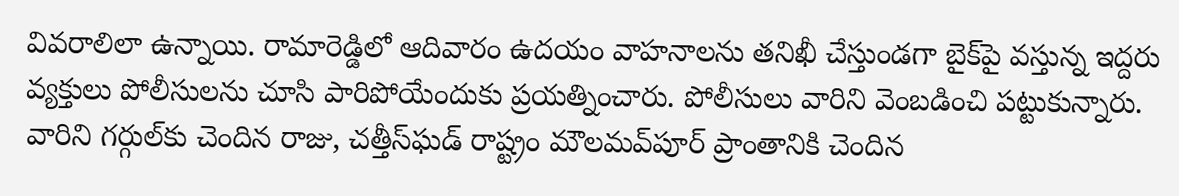వివరాలిలా ఉన్నాయి. రామారెడ్డిలో ఆదివారం ఉదయం వాహనాలను తనిఖీ చేస్తుండగా బైక్‌పై వస్తున్న ఇద్దరు వ్యక్తులు పోలీసులను చూసి పారిపోయేందుకు ప్రయత్నించారు. పోలీసులు వారిని వెంబడించి పట్టుకున్నారు. వారిని గర్గుల్‌కు చెందిన రాజు, చత్తీస్‌ఘడ్‌ రాష్ట్రం మౌలమవ్‌పూర్‌ ప్రాంతానికి చెందిన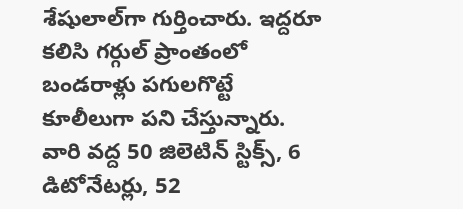శేషులాల్‌గా గుర్తించారు. ఇద్దరూ కలిసి గర్గుల్‌ ప్రాంతంలో బండరాళ్లు పగులగొట్టే కూలీలుగా పని చేస్తున్నారు. వారి వద్ద 50 జిలెటిన్‌ స్టిక్స్‌, 6 డిటోనేటర్లు, 52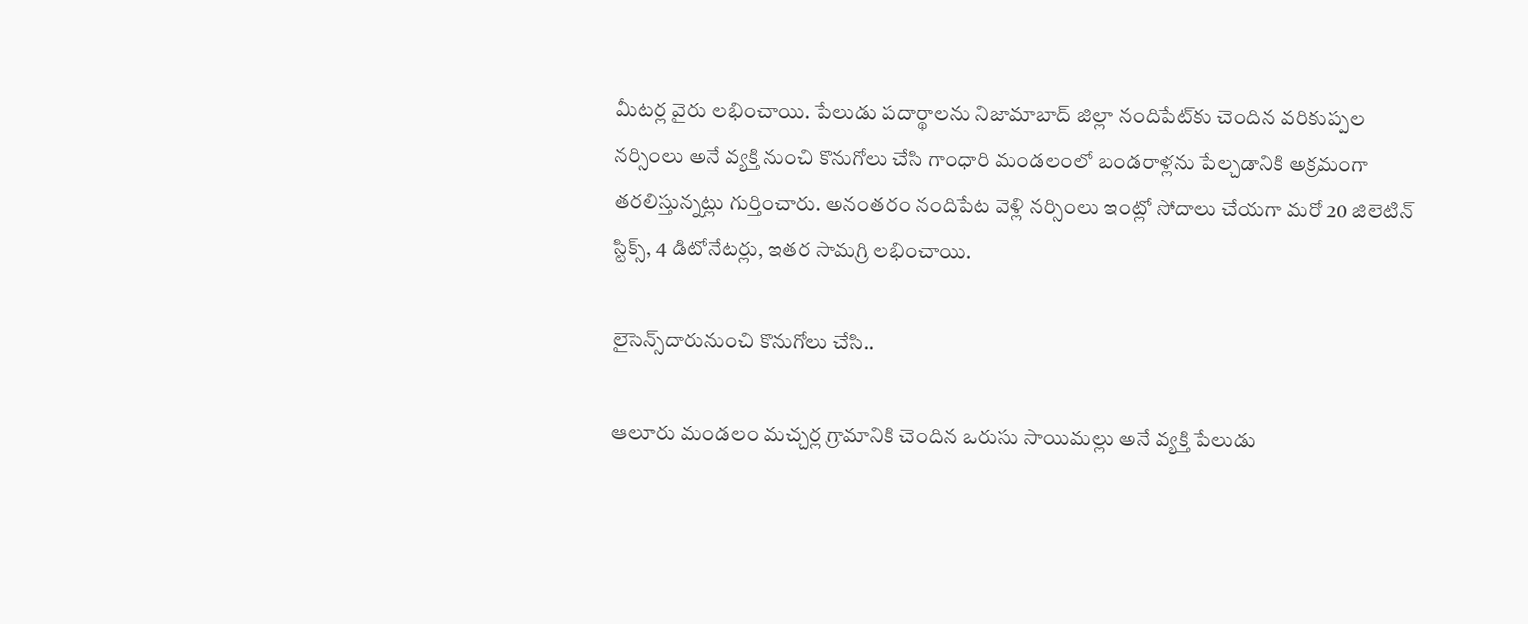మీటర్ల వైరు లభించాయి. పేలుడు పదార్థాలను నిజామాబాద్‌ జిల్లా నందిపేట్‌కు చెందిన వరికుప్పల నర్సింలు అనే వ్యక్తి నుంచి కొనుగోలు చేసి గాంధారి మండలంలో బండరాళ్లను పేల్చడానికి అక్రమంగా తరలిస్తున్నట్లు గుర్తించారు. అనంతరం నందిపేట వెళ్లి నర్సింలు ఇంట్లో సోదాలు చేయగా మరో 20 జిలెటిన్‌ స్టిక్స్‌, 4 డిటోనేటర్లు, ఇతర సామగ్రి లభించాయి.

లైసెన్స్‌దారునుంచి కొనుగోలు చేసి..

ఆలూరు మండలం మచ్చర్ల గ్రామానికి చెందిన ఒరుసు సాయిమల్లు అనే వ్యక్తి పేలుడు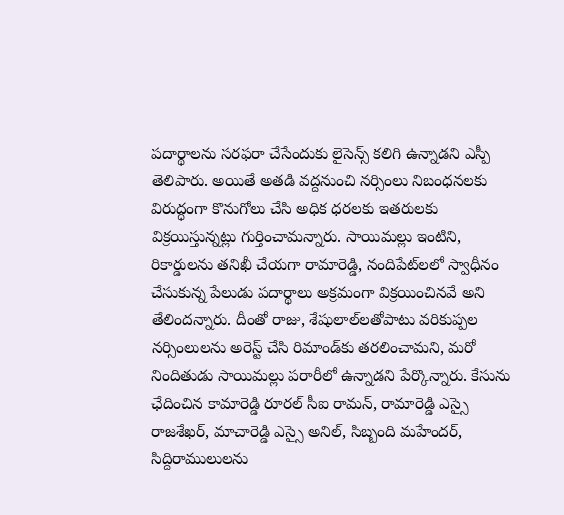పదార్థాలను సరఫరా చేసేందుకు లైసెన్స్‌ కలిగి ఉన్నాడని ఎస్పీ తెలిపారు. అయితే అతడి వద్దనుంచి నర్సింలు నిబంధనలకు విరుద్ధంగా కొనుగోలు చేసి అధిక ధరలకు ఇతరులకు విక్రయిస్తున్నట్లు గుర్తించామన్నారు. సాయిమల్లు ఇంటిని, రికార్డులను తనిఖీ చేయగా రామారెడ్డి, నందిపేట్‌లలో స్వాధీనం చేసుకున్న పేలుడు పదార్థాలు అక్రమంగా విక్రయించినవే అని తేలిందన్నారు. దీంతో రాజు, శేషులాల్‌లతోపాటు వరికుప్పల నర్సింలులను అరెస్ట్‌ చేసి రిమాండ్‌కు తరలించామని, మరో నిందితుడు సాయిమల్లు పరారీలో ఉన్నాడని పేర్కొన్నారు. కేసును ఛేదించిన కామారెడ్డి రూరల్‌ సీఐ రామన్‌, రామారెడ్డి ఎస్సై రాజశేఖర్‌, మాచారెడ్డి ఎస్సై అనిల్‌, సిబ్బంది మహేందర్‌, సిద్దిరాములులను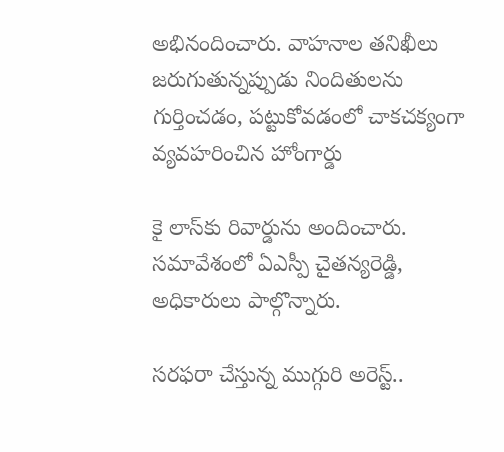అభినందించారు. వాహనాల తనిఖీలు జరుగుతున్నప్పుడు నిందితులను గుర్తించడం, పట్టుకోవడంలో చాకచక్యంగా వ్యవహరించిన హోంగార్డు

కై లాస్‌కు రివార్డును అందించారు. సమావేశంలో ఏఎస్పీ చైతన్యరెడ్డి, అధికారులు పాల్గొన్నారు.

సరఫరా చేస్తున్న ముగ్గురి అరెస్ట్‌..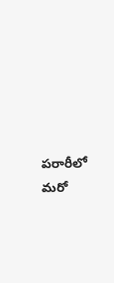పరారీలో మరో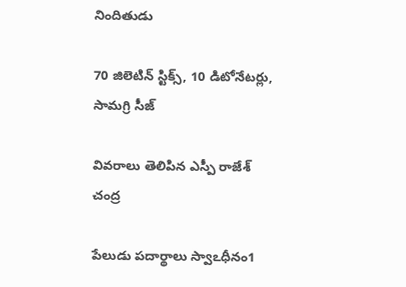నిందితుడు

70 జిలెటిన్‌ స్టిక్స్‌, 10 డిటోనేటర్లు, సామగ్రి సీజ్‌

వివరాలు తెలిపిన ఎస్పీ రాజేశ్‌ చంద్ర

పేలుడు పదార్థాలు స్వాఽధీనం1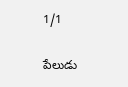1/1

పేలుడు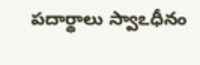పదార్థాలు స్వాఽధీనం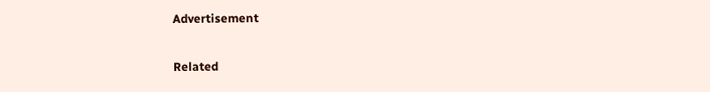Advertisement

Related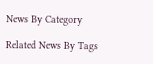News By Category

Related News By Tags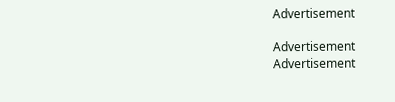Advertisement

Advertisement
Advertisement